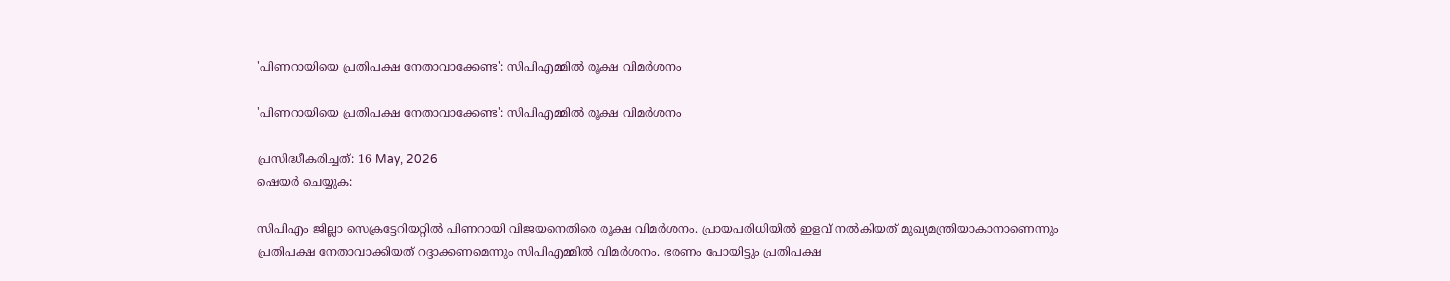'പിണറായിയെ പ്രതിപക്ഷ നേതാവാക്കേണ്ട': സിപിഎമ്മില്‍ രൂക്ഷ വിമര്‍ശനം

'പിണറായിയെ പ്രതിപക്ഷ നേതാവാക്കേണ്ട': സിപിഎമ്മില്‍ രൂക്ഷ വിമര്‍ശനം

പ്രസിദ്ധീകരിച്ചത്: 16 May, 2026
ഷെയർ ചെയ്യുക:

സിപിഎം ജില്ലാ സെക്രട്ടേറിയറ്റില്‍ പിണറായി വിജയനെതിരെ രൂക്ഷ വിമര്‍ശനം. പ്രായപരിധിയില്‍ ഇളവ് നല്‍കിയത് മുഖ്യമന്ത്രിയാകാനാണെന്നും പ്രതിപക്ഷ നേതാവാക്കിയത് റദ്ദാക്കണമെന്നും സിപിഎമ്മില്‍ വിമര്‍ശനം. ഭരണം പോയിട്ടും പ്രതിപക്ഷ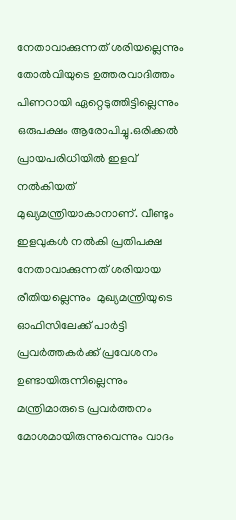നേതാവാക്കുന്നത് ശരിയല്ലെന്നും തോല്‍വിയുടെ ഉത്തരവാദിത്തം പിണറായി ഏറ്റെടുത്തിട്ടില്ലെന്നും ഒരുപക്ഷം ആരോപിച്ചു.ഒരിക്കല്‍ പ്രായപരിധിയില്‍ ഇളവ് നല്‍കിയത് മുഖ്യമന്ത്രിയാകാനാണ്. വീണ്ടും ഇളവുകള്‍ നല്‍കി പ്രതിപക്ഷ നേതാവാക്കുന്നത് ശരിയായ രീതിയല്ലെന്നും  മുഖ്യമന്ത്രിയുടെ ഓഫിസിലേക്ക് പാര്‍ട്ടി പ്രവര്‍ത്തകര്‍ക്ക് പ്രവേശനം ഉണ്ടായിരുന്നില്ലെന്നും മന്ത്രിമാരുടെ പ്രവര്‍ത്തനം മോശമായിരുന്നുവെന്നും വാദം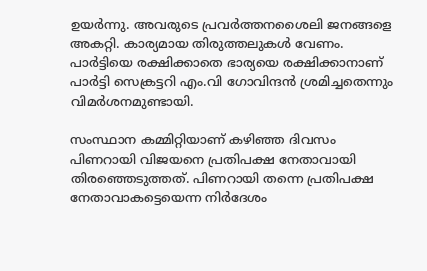ഉയര്‍ന്നു. അവരുടെ പ്രവര്‍ത്തനശൈലി ജനങ്ങളെ അകറ്റി. കാര്യമായ തിരുത്തലുകള്‍ വേണം. പാര്‍ട്ടിയെ രക്ഷിക്കാതെ ഭാര്യയെ രക്ഷിക്കാനാണ് പാര്‍ട്ടി സെക്രട്ടറി എം.വി ഗോവിന്ദന്‍ ശ്രമിച്ചതെന്നും വിമര്‍ശനമുണ്ടായി.

സംസ്ഥാന കമ്മിറ്റിയാണ് കഴിഞ്ഞ ദിവസം പിണറായി വിജയനെ പ്രതിപക്ഷ നേതാവായി തിരഞ്ഞെടുത്തത്. പിണറായി തന്നെ പ്രതിപക്ഷ നേതാവാകട്ടെയെന്ന നിര്‍ദേശം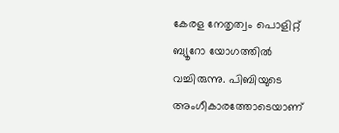കേരള നേതൃത്വം പൊളിറ്റ് ബ്യൂറോ യോഗത്തില്‍ വച്ചിരുന്നു. പിബിയുടെ അംഗീകാരത്തോടെയാണ്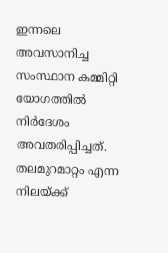ഇന്നലെ അവസാനിച്ച സംസ്ഥാന കമ്മിറ്റി യോഗത്തില്‍ നിര്‍ദേശം അവതരിപ്പിച്ചത്. തലമുറമാറ്റം എന്ന നിലയ്ക്ക്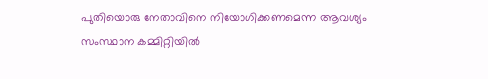പുതിയൊരു നേതാവിനെ നിയോഗിക്കണമെന്ന ആവശ്യം സംസ്ഥാന കമ്മിറ്റിയില്‍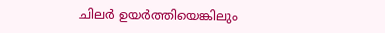ചിലര്‍ ഉയര്‍ത്തിയെങ്കിലും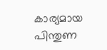കാര്യമായ പിന്തുണ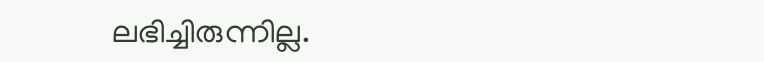ലഭിച്ചിരുന്നില്ല.